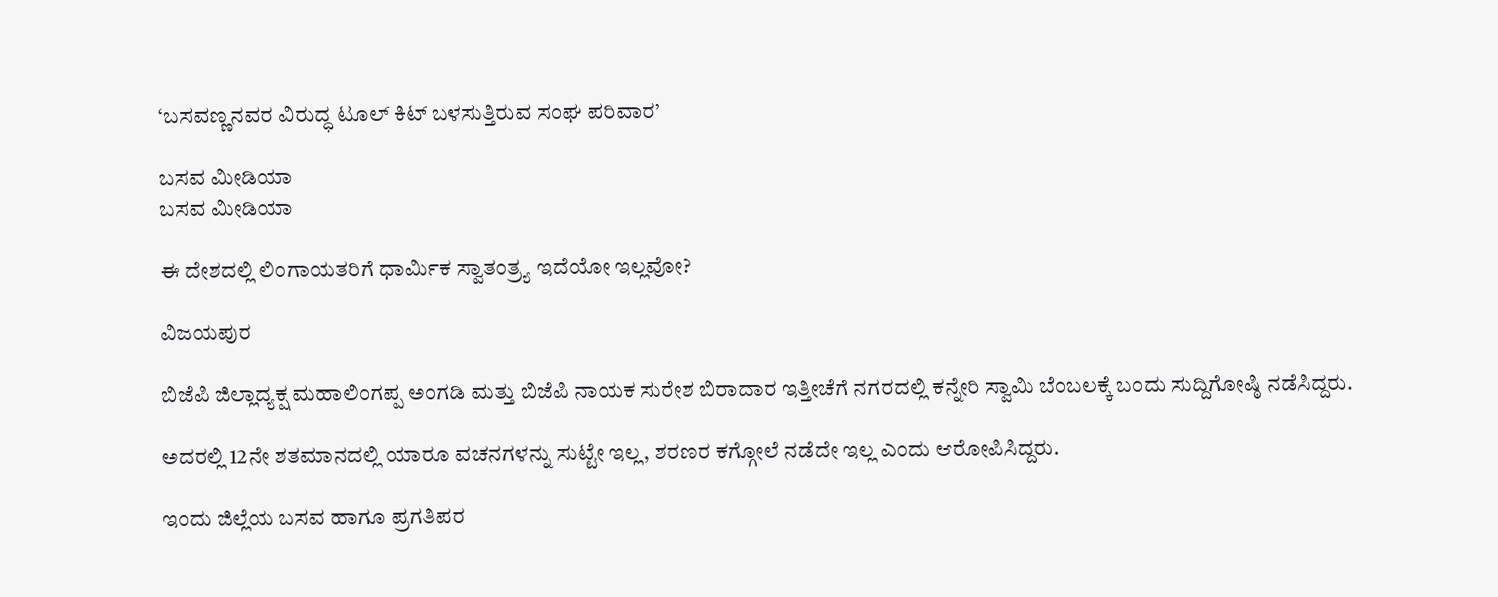‘ಬಸವಣ್ಣನವರ ವಿರುದ್ಧ ಟೂಲ್ ಕಿಟ್ ಬಳಸುತ್ತಿರುವ ಸಂಘ ಪರಿವಾರ’

ಬಸವ ಮೀಡಿಯಾ
ಬಸವ ಮೀಡಿಯಾ

ಈ ದೇಶದಲ್ಲಿ ಲಿಂಗಾಯತರಿಗೆ ಧಾರ್ಮಿಕ ಸ್ವಾತಂತ್ರ್ಯ ಇದೆಯೋ ಇಲ್ಲವೋ?

ವಿಜಯಪುರ

ಬಿಜೆಪಿ ಜಿಲ್ಲಾದ್ಯಕ್ಷ ಮಹಾಲಿಂಗಪ್ಪ ಅಂಗಡಿ ಮತ್ತು ಬಿಜೆಪಿ ನಾಯಕ ಸುರೇಶ ಬಿರಾದಾರ ಇತ್ತೀಚೆಗೆ ನಗರದಲ್ಲಿ ಕನ್ನೇರಿ ಸ್ವಾಮಿ ಬೆಂಬಲಕ್ಕೆ ಬಂದು ಸುದ್ದಿಗೋಷ್ಠಿ ನಡೆಸಿದ್ದರು.

ಅದರಲ್ಲಿ 12ನೇ ಶತಮಾನದಲ್ಲಿ ಯಾರೂ ವಚನಗಳನ್ನು ಸುಟ್ಟೇ ಇಲ್ಲ, ಶರಣರ ಕಗ್ಗೋಲೆ ನಡೆದೇ ಇಲ್ಲ ಎಂದು ಆರೋಪಿಸಿದ್ದರು.

ಇಂದು ಜಿಲ್ಲೆಯ ಬಸವ ಹಾಗೂ ಪ್ರಗತಿಪರ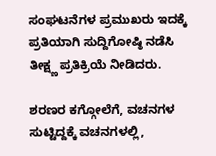ಸಂಘಟನೆಗಳ ಪ್ರಮುಖರು ಇದಕ್ಕೆ ಪ್ರತಿಯಾಗಿ ಸುದ್ದಿಗೋಷ್ಠಿ ನಡೆಸಿ ತೀಕ್ಷ್ಣ ಪ್ರತಿಕ್ರಿಯೆ ನೀಡಿದರು.

ಶರಣರ ಕಗ್ಗೋಲೆಗೆ, ವಚನಗಳ ಸುಟ್ಟಿದ್ದಕ್ಕೆ ವಚನಗಳಲ್ಲಿ,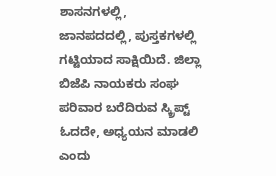ಶಾಸನಗಳಲ್ಲಿ, ಜಾನಪದದಲ್ಲಿ, ಪುಸ್ತಕಗಳಲ್ಲಿ ಗಟ್ಟಿಯಾದ ಸಾಕ್ಷಿಯಿದೆ. ಜಿಲ್ಲಾ ಬಿಜೆಪಿ ನಾಯಕರು ಸಂಘ ಪರಿವಾರ ಬರೆದಿರುವ ಸ್ಕ್ರಿಪ್ಟ್ ಓದದೇ, ಅಧ್ಯಯನ ಮಾಡಲಿ ಎಂದು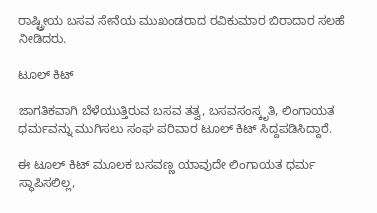ರಾಷ್ಟ್ರೀಯ ಬಸವ ಸೇನೆಯ ಮುಖಂಡರಾದ ರವಿಕುಮಾರ ಬಿರಾದಾರ ಸಲಹೆ ನೀಡಿದರು.

ಟೂಲ್ ಕಿಟ್

ಜಾಗತಿಕವಾಗಿ ಬೆಳೆಯುತ್ತಿರುವ ಬಸವ ತತ್ವ, ಬಸವಸಂಸ್ಕೃತಿ, ಲಿಂಗಾಯತ ಧರ್ಮವನ್ನು ಮುಗಿಸಲು ಸಂಘ ಪರಿವಾರ ಟೂಲ್ ಕಿಟ್ ಸಿದ್ದಪಡಿಸಿದ್ದಾರೆ.

ಈ ಟೂಲ್ ಕಿಟ್ ಮೂಲಕ ಬಸವಣ್ಣ ಯಾವುದೇ ಲಿಂಗಾಯತ ಧರ್ಮ ಸ್ಥಾಪಿಸಲಿಲ್ಲ,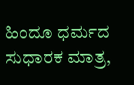ಹಿಂದೂ ಧರ್ಮದ ಸುಧಾರಕ ಮಾತ್ರ,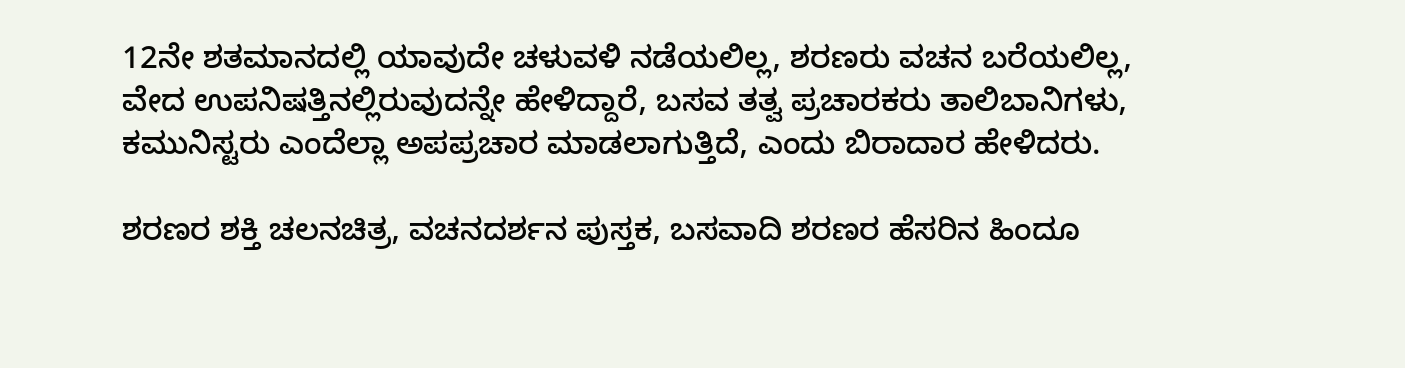12ನೇ ಶತಮಾನದಲ್ಲಿ ಯಾವುದೇ ಚಳುವಳಿ ನಡೆಯಲಿಲ್ಲ, ಶರಣರು ವಚನ ಬರೆಯಲಿಲ್ಲ, ವೇದ ಉಪನಿಷತ್ತಿನಲ್ಲಿರುವುದನ್ನೇ ಹೇಳಿದ್ದಾರೆ, ಬಸವ ತತ್ವ ಪ್ರಚಾರಕರು ತಾಲಿಬಾನಿಗಳು, ಕಮುನಿಸ್ಟರು ಎಂದೆಲ್ಲಾ ಅಪಪ್ರಚಾರ ಮಾಡಲಾಗುತ್ತಿದೆ, ಎಂದು ಬಿರಾದಾರ ಹೇಳಿದರು.

ಶರಣರ ಶಕ್ತಿ ಚಲನಚಿತ್ರ, ವಚನದರ್ಶನ ಪುಸ್ತಕ, ಬಸವಾದಿ ಶರಣರ ಹೆಸರಿನ ಹಿಂದೂ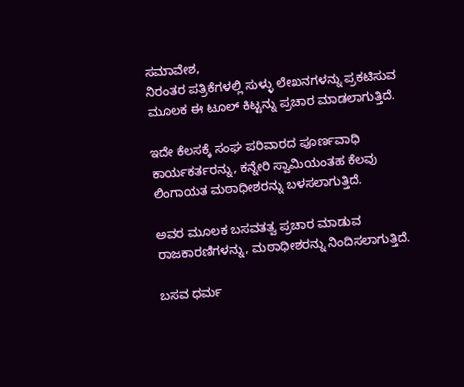ಸಮಾವೇಶ,
ನಿರಂತರ ಪತ್ರಿಕೆಗಳಲ್ಲಿ ಸುಳ್ಳು ಲೇಖನಗಳನ್ನು ಪ್ರಕಟಿಸುವ ಮೂಲಕ ಈ ಟೂಲ್ ಕಿಟ್ಟನ್ನು ಪ್ರಚಾರ ಮಾಡಲಾಗುತ್ತಿದೆ.

ಇದೇ ಕೆಲಸಕ್ಕೆ ಸಂಘ ಪರಿವಾರದ ಪೂರ್ಣವಾಧಿ ಕಾರ್ಯಕರ್ತರನ್ನು, ಕನ್ನೇರಿ ಸ್ವಾಮಿಯಂತಹ ಕೆಲವು ಲಿಂಗಾಯತ ಮಠಾಧೀಶರನ್ನು ಬಳಸಲಾಗುತ್ತಿದೆ.

ಅವರ ಮೂಲಕ ಬಸವತತ್ವ ಪ್ರಚಾರ ಮಾಡುವ ರಾಜಕಾರಣಿಗಳನ್ನು, ಮಠಾಧೀಶರನ್ನು ನಿಂದಿಸಲಾಗುತ್ತಿದೆ.

ಬಸವ ಧರ್ಮ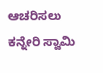ಆಚರಿಸಲು ಕನ್ನೇರಿ ಸ್ವಾಮಿ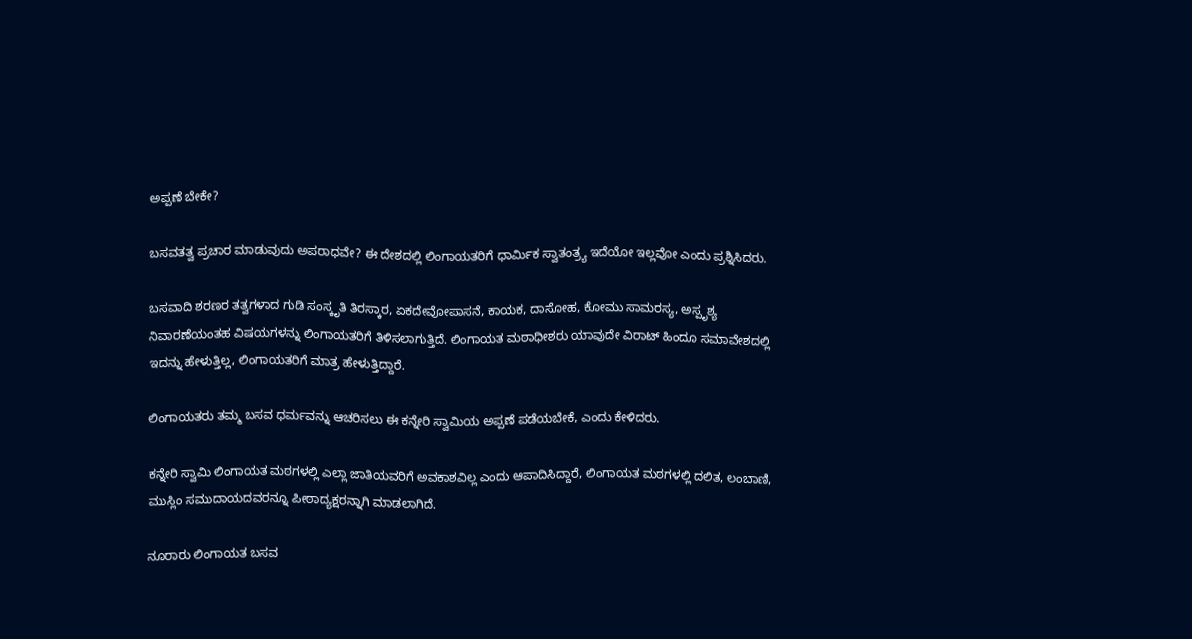ಅಪ್ಪಣೆ ಬೇಕೇ?

ಬಸವತತ್ವ ಪ್ರಚಾರ ಮಾಡುವುದು ಅಪರಾಧವೇ? ಈ ದೇಶದಲ್ಲಿ ಲಿಂಗಾಯತರಿಗೆ ಧಾರ್ಮಿಕ ಸ್ವಾತಂತ್ರ್ಯ ಇದೆಯೋ ಇಲ್ಲವೋ ಎಂದು ಪ್ರಶ್ನಿಸಿದರು.

ಬಸವಾದಿ ಶರಣರ ತತ್ವಗಳಾದ ಗುಡಿ ಸಂಸ್ಕೃತಿ ತಿರಸ್ಕಾರ, ಏಕದೇವೋಪಾಸನೆ, ಕಾಯಕ, ದಾಸೋಹ, ಕೋಮು ಸಾಮರಸ್ಯ, ಅಸ್ಪೃಶ್ಯ ನಿವಾರಣೆಯಂತಹ ವಿಷಯಗಳನ್ನು ಲಿಂಗಾಯತರಿಗೆ ತಿಳಿಸಲಾಗುತ್ತಿದೆ. ಲಿಂಗಾಯತ ಮಠಾಧೀಶರು ಯಾವುದೇ ವಿರಾಟ್ ಹಿಂದೂ ಸಮಾವೇಶದಲ್ಲಿ ಇದನ್ನು ಹೇಳುತ್ತಿಲ್ಲ, ಲಿಂಗಾಯತರಿಗೆ ಮಾತ್ರ ಹೇಳುತ್ತಿದ್ದಾರೆ.

ಲಿಂಗಾಯತರು ತಮ್ಮ ಬಸವ ಧರ್ಮವನ್ನು ಆಚರಿಸಲು ಈ ಕನ್ನೇರಿ ಸ್ವಾಮಿಯ ಅಪ್ಪಣೆ ಪಡೆಯಬೇಕೆ, ಎಂದು ಕೇಳಿದರು.

ಕನ್ನೇರಿ ಸ್ವಾಮಿ ಲಿಂಗಾಯತ ಮಠಗಳಲ್ಲಿ ಎಲ್ಲಾ ಜಾತಿಯವರಿಗೆ ಅವಕಾಶವಿಲ್ಲ ಎಂದು ಆಪಾದಿಸಿದ್ದಾರೆ, ಲಿಂಗಾಯತ ಮಠಗಳಲ್ಲಿ ದಲಿತ, ಲಂಬಾಣಿ, ಮುಸ್ಲಿಂ ಸಮುದಾಯದವರನ್ನೂ ಪೀಠಾದ್ಯಕ್ಷರನ್ನಾಗಿ ಮಾಡಲಾಗಿದೆ.

ನೂರಾರು ಲಿಂಗಾಯತ ಬಸವ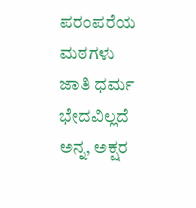ಪರಂಪರೆಯ ಮಠಗಳು ಜಾತಿ ಧರ್ಮ ಭೇದವಿಲ್ಲದೆ ಅನ್ನ, ಅಕ್ಷರ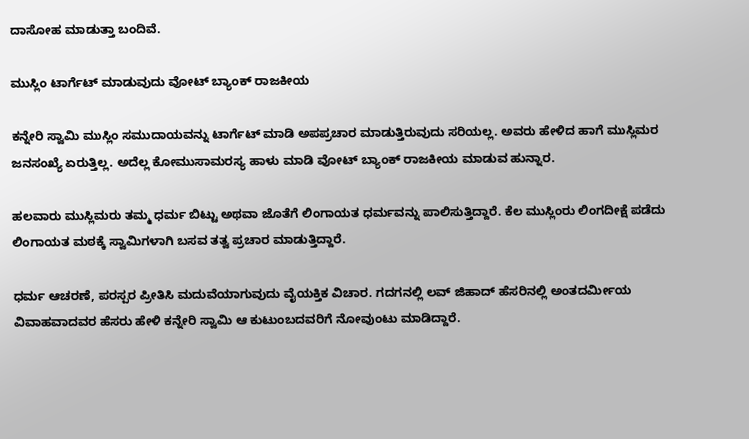ದಾಸೋಹ ಮಾಡುತ್ತಾ ಬಂದಿವೆ.

ಮುಸ್ಲಿಂ ಟಾರ್ಗೆಟ್ ಮಾಡುವುದು ವೋಟ್ ಬ್ಯಾಂಕ್ ರಾಜಕೀಯ

ಕನ್ನೇರಿ ಸ್ವಾಮಿ ಮುಸ್ಲಿಂ ಸಮುದಾಯವನ್ನು ಟಾರ್ಗೆಟ್ ಮಾಡಿ ಅಪಪ್ರಚಾರ ಮಾಡುತ್ತಿರುವುದು ಸರಿಯಲ್ಲ. ಅವರು ಹೇಳಿದ ಹಾಗೆ ಮುಸ್ಲಿಮರ ಜನಸಂಖ್ಯೆ ಏರುತ್ತಿಲ್ಲ. ಅದೆಲ್ಲ ಕೋಮುಸಾಮರಸ್ಯ ಹಾಳು ಮಾಡಿ ವೋಟ್ ಬ್ಯಾಂಕ್ ರಾಜಕೀಯ ಮಾಡುವ ಹುನ್ನಾರ.

ಹಲವಾರು ಮುಸ್ಲಿಮರು ತಮ್ಮ ಧರ್ಮ ಬಿಟ್ಟು ಅಥವಾ ಜೊತೆಗೆ ಲಿಂಗಾಯತ ಧರ್ಮವನ್ನು ಪಾಲಿಸುತ್ತಿದ್ದಾರೆ. ಕೆಲ ಮುಸ್ಲಿಂರು ಲಿಂಗದೀಕ್ಷೆ ಪಡೆದು ಲಿಂಗಾಯತ ಮಠಕ್ಕೆ ಸ್ವಾಮಿಗಳಾಗಿ ಬಸವ ತತ್ವ ಪ್ರಚಾರ ಮಾಡುತ್ತಿದ್ದಾರೆ.

ಧರ್ಮ ಆಚರಣೆ, ಪರಸ್ಪರ ಪ್ರೀತಿಸಿ ಮದುವೆಯಾಗುವುದು ವೈಯಕ್ತಿಕ ವಿಚಾರ. ಗದಗನಲ್ಲಿ ಲವ್ ಜಿಹಾದ್ ಹೆಸರಿನಲ್ಲಿ ಅಂತದರ್ಮೀಯ ವಿವಾಹವಾದವರ ಹೆಸರು ಹೇಳಿ ಕನ್ನೇರಿ ಸ್ವಾಮಿ ಆ ಕುಟುಂಬದವರಿಗೆ ನೋವುಂಟು ಮಾಡಿದ್ದಾರೆ.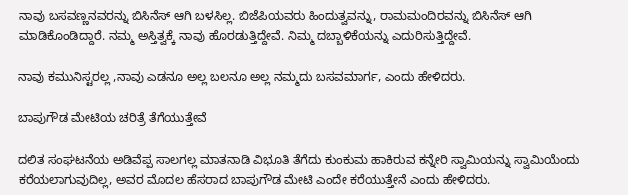ನಾವು ಬಸವಣ್ಣನವರನ್ನು ಬಿಸಿನೆಸ್ ಆಗಿ ಬಳಸಿಲ್ಲ. ಬಿಜೆಪಿಯವರು ಹಿಂದುತ್ವವನ್ನು, ರಾಮಮಂದಿರವನ್ನು ಬಿಸಿನೆಸ್ ಆಗಿ ಮಾಡಿಕೊಂಡಿದ್ದಾರೆ. ನಮ್ಮ ಅಸ್ತಿತ್ವಕ್ಕೆ ನಾವು ಹೊರಡುತ್ತಿದ್ದೇವೆ. ನಿಮ್ಮ ದಬ್ಬಾಳಿಕೆಯನ್ನು ಎದುರಿಸುತ್ತಿದ್ದೇವೆ.

ನಾವು ಕಮುನಿಸ್ಟರಲ್ಲ ,ನಾವು ಎಡನೂ ಅಲ್ಲ ಬಲನೂ ಅಲ್ಲ ನಮ್ಮದು ಬಸವಮಾರ್ಗ, ಎಂದು ಹೇಳಿದರು.

ಬಾಪುಗೌಡ ಮೇಟಿಯ ಚರಿತ್ರೆ ತೆಗೆಯುತ್ತೇವೆ

ದಲಿತ ಸಂಘಟನೆಯ ಅಡಿವೆಪ್ಪ ಸಾಲಗಲ್ಲ ಮಾತನಾಡಿ ವಿಭೂತಿ ತೆಗೆದು ಕುಂಕುಮ ಹಾಕಿರುವ ಕನ್ನೇರಿ ಸ್ವಾಮಿಯನ್ನು ಸ್ವಾಮಿಯೆಂದು ಕರೆಯಲಾಗುವುದಿಲ್ಲ, ಅವರ ಮೊದಲ ಹೆಸರಾದ ಬಾಪುಗೌಡ ಮೇಟಿ ಎಂದೇ ಕರೆಯುತ್ತೇನೆ ಎಂದು ಹೇಳಿದರು.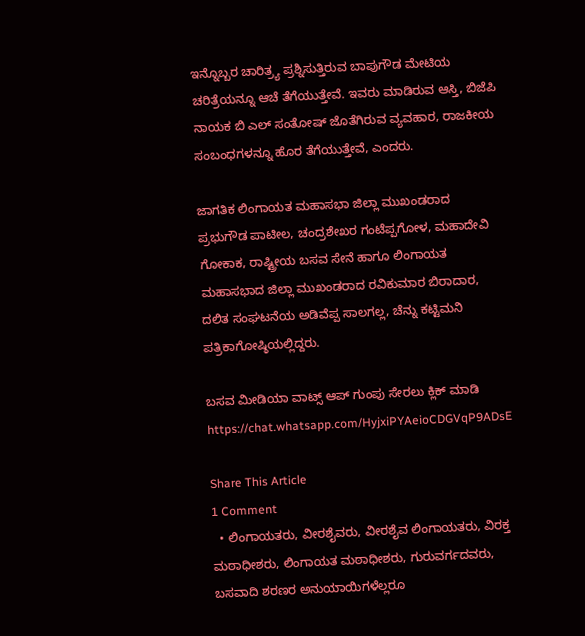ಇನ್ನೊಬ್ಬರ ಚಾರಿತ್ರ್ಯ ಪ್ರಶ್ನಿಸುತ್ತಿರುವ ಬಾಪುಗೌಡ ಮೇಟಿಯ ಚರಿತ್ರೆಯನ್ನೂ ಆಚೆ ತೆಗೆಯುತ್ತೇವೆ. ಇವರು ಮಾಡಿರುವ ಆಸ್ತಿ, ಬಿಜೆಪಿ ನಾಯಕ ಬಿ ಎಲ್ ಸಂತೋಷ್ ಜೊತೆಗಿರುವ ವ್ಯವಹಾರ, ರಾಜಕೀಯ ಸಂಬಂಧಗಳನ್ನೂ ಹೊರ ತೆಗೆಯುತ್ತೇವೆ, ಎಂದರು.

ಜಾಗತಿಕ ಲಿಂಗಾಯತ ಮಹಾಸಭಾ ಜಿಲ್ಲಾ ಮುಖಂಡರಾದ ಪ್ರಭುಗೌಡ ಪಾಟೀಲ, ಚಂದ್ರಶೇಖರ ಗಂಟೆಪ್ಪಗೋಳ, ಮಹಾದೇವಿ ಗೋಕಾಕ, ರಾಷ್ಟ್ರೀಯ ಬಸವ ಸೇನೆ ಹಾಗೂ ಲಿಂಗಾಯತ ಮಹಾಸಭಾದ ಜಿಲ್ಲಾ ಮುಖಂಡರಾದ ರವಿಕುಮಾರ ಬಿರಾದಾರ, ದಲಿತ ಸಂಘಟನೆಯ ಅಡಿವೆಪ್ಪ ಸಾಲಗಲ್ಲ, ಚೆನ್ನು ಕಟ್ಟಿಮನಿ ಪತ್ರಿಕಾಗೋಷ್ಠಿಯಲ್ಲಿದ್ದರು.

ಬಸವ ಮೀಡಿಯಾ ವಾಟ್ಸ್ ಆಪ್ ಗುಂಪು ಸೇರಲು ಕ್ಲಿಕ್ ಮಾಡಿ
https://chat.whatsapp.com/HyjxiPYAeioCDGVqP9ADsE

Share This Article
1 Comment
  • ಲಿಂಗಾಯತರು, ವೀರಶೈವರು, ವೀರಶೈವ ಲಿಂಗಾಯತರು, ವಿರಕ್ತ ಮಠಾಧೀಶರು, ಲಿಂಗಾಯತ ಮಠಾಧೀಶರು, ಗುರುವರ್ಗದವರು, ಬಸವಾದಿ ಶರಣರ ಅನುಯಾಯಿಗಳೆಲ್ಲರೂ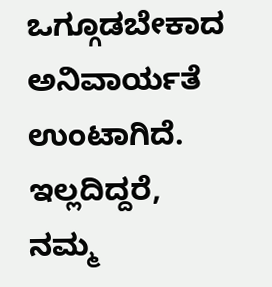ಒಗ್ಗೂಡಬೇಕಾದ ಅನಿವಾರ್ಯತೆ ಉಂಟಾಗಿದೆ. ಇಲ್ಲದಿದ್ದರೆ, ನಮ್ಮ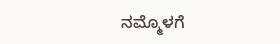ನಮ್ಮೊಳಗೆ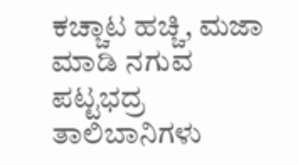ಕಚ್ಚಾಟ ಹಚ್ಚಿ, ಮಜಾ ಮಾಡಿ ನಗುವ ಪಟ್ಟಭದ್ರ ತಾಲಿಬಾನಿಗಳು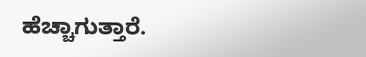ಹೆಚ್ಚಾಗುತ್ತಾರೆ.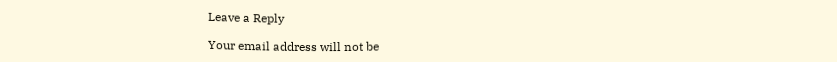Leave a Reply

Your email address will not be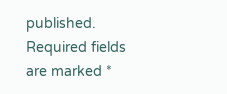published. Required fields are marked *